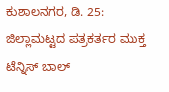ಕುಶಾಲನಗರ, ಡಿ. 25: ಜಿಲ್ಲಾಮಟ್ಟದ ಪತ್ರಕರ್ತರ ಮುಕ್ತ ಟೆನ್ನಿಸ್ ಬಾಲ್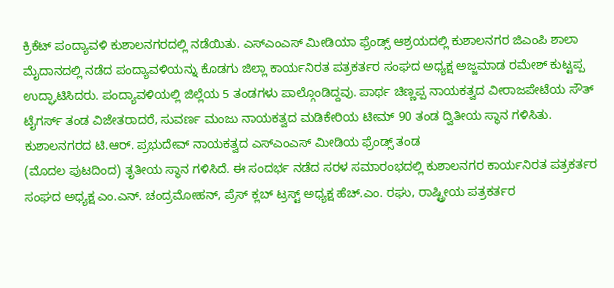ಕ್ರಿಕೆಟ್ ಪಂದ್ಯಾವಳಿ ಕುಶಾಲನಗರದಲ್ಲಿ ನಡೆಯಿತು. ಎಸ್ಎಂಎಸ್ ಮೀಡಿಯಾ ಫ್ರೆಂಡ್ಸ್ ಆಶ್ರಯದಲ್ಲಿ ಕುಶಾಲನಗರ ಜಿಎಂಪಿ ಶಾಲಾ ಮೈದಾನದಲ್ಲಿ ನಡೆದ ಪಂದ್ಯಾವಳಿಯನ್ನು ಕೊಡಗು ಜಿಲ್ಲಾ ಕಾರ್ಯನಿರತ ಪತ್ರಕರ್ತರ ಸಂಘದ ಅಧ್ಯಕ್ಷ ಅಜ್ಜಮಾಡ ರಮೇಶ್ ಕುಟ್ಟಪ್ಪ ಉದ್ಘಾಟಿಸಿದರು. ಪಂದ್ಯಾವಳಿಯಲ್ಲಿ ಜಿಲ್ಲೆಯ 5 ತಂಡಗಳು ಪಾಲ್ಗೊಂಡಿದ್ದವು. ಪಾರ್ಥ ಚಿಣ್ಣಪ್ಪ ನಾಯಕತ್ವದ ವೀರಾಜಪೇಟೆಯ ಸೌತ್ ಟೈಗರ್ಸ್ ತಂಡ ವಿಜೇತರಾದರೆ, ಸುವರ್ಣ ಮಂಜು ನಾಯಕತ್ವದ ಮಡಿಕೇರಿಯ ಟೀಮ್ 90 ತಂಡ ದ್ವಿತೀಯ ಸ್ಥಾನ ಗಳಿಸಿತು. ಕುಶಾಲನಗರದ ಟಿ.ಆರ್. ಪ್ರಭುದೇವ್ ನಾಯಕತ್ವದ ಎಸ್ಎಂಎಸ್ ಮೀಡಿಯ ಫ್ರೆಂಡ್ಸ್ ತಂಡ
(ಮೊದಲ ಪುಟದಿಂದ) ತೃತೀಯ ಸ್ಥಾನ ಗಳಿಸಿದೆ. ಈ ಸಂದರ್ಭ ನಡೆದ ಸರಳ ಸಮಾರಂಭದಲ್ಲಿ ಕುಶಾಲನಗರ ಕಾರ್ಯನಿರತ ಪತ್ರಕರ್ತರ ಸಂಘದ ಅಧ್ಯಕ್ಷ ಎಂ.ಎನ್. ಚಂದ್ರಮೋಹನ್, ಪ್ರೆಸ್ ಕ್ಲಬ್ ಟ್ರಸ್ಟ್ ಅಧ್ಯಕ್ಷ ಹೆಚ್.ಎಂ. ರಘು, ರಾಷ್ಟ್ರೀಯ ಪತ್ರಕರ್ತರ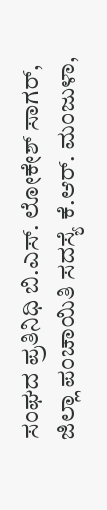ಸಂಘದ ಪ್ರತಿನಿಧಿ ಬಿ.ಎಸ್. ಲೋಕೇಶ್ ಸಾಗರ್, ಜಿಲ್ಲಾ ಪಂಚಾಯಿತಿ ಸದಸ್ಯೆ ಕೆ.ಆರ್. ಮಂಜುಳಾ,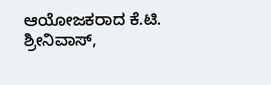ಆಯೋಜಕರಾದ ಕೆ.ಟಿ. ಶ್ರೀನಿವಾಸ್,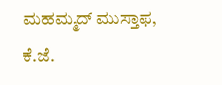ಮಹಮ್ಮದ್ ಮುಸ್ತಾಫ, ಕೆ.ಜೆ.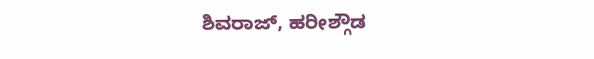ಶಿವರಾಜ್, ಹರೀಶ್ಗೌಡ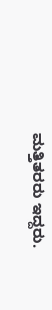ಮತ್ತಿತರರು ಇದ್ದರು.